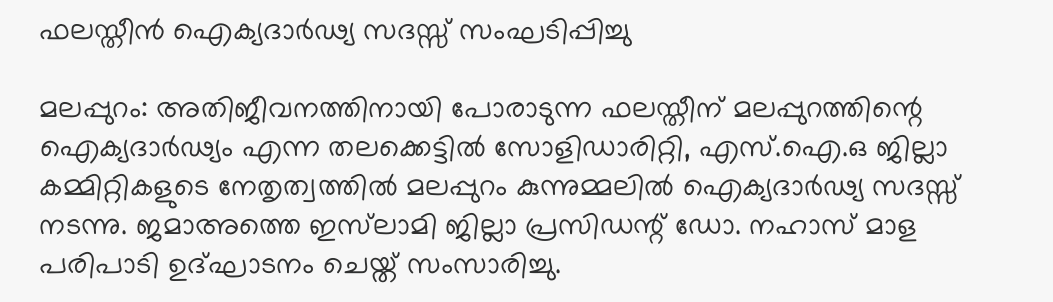ഫലസ്തീൻ ഐക്യദാർഢ്യ സദസ്സ് സംഘടിപ്പിച്ചു

മലപ്പുറം: അതിജീവനത്തിനായി പോരാടുന്ന ഫലസ്തീന് മലപ്പുറത്തിന്റെ ഐക്യദാർഢ്യം എന്ന തലക്കെട്ടിൽ സോളിഡാരിറ്റി, എസ്.ഐ.ഒ ജില്ലാ കമ്മിറ്റികളുടെ നേതൃത്വത്തിൽ മലപ്പുറം കുന്നുമ്മലിൽ ഐക്യദാർഢ്യ സദസ്സ് നടന്നു. ജമാഅത്തെ ഇസ്‌ലാമി ജില്ലാ പ്രസിഡന്റ്‌ ഡോ. നഹാസ് മാള പരിപാടി ഉദ്ഘാടനം ചെയ്ത് സംസാരിച്ചു.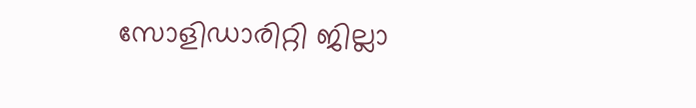സോളിഡാരിറ്റി ജില്ലാ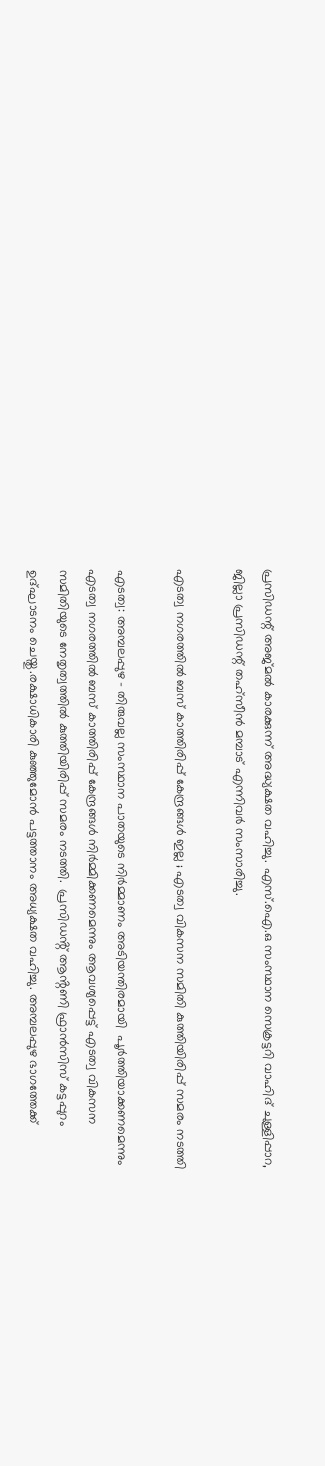പ്രസിഡന്റ്‌ അജ്മൽ കാരക്കുന്ന് അദ്ധ്യക്ഷത വഹിച്ചു. എസ്.ഐ.ഒ സംസ്ഥാന സെക്രട്ടറി വാഹിദ് ചുള്ളിപ്പാറ, ജില്ലാ പ്രസിഡന്റ്‌ തഹ്സീൻ മമ്പാട് എന്നിവർ സംസാരിച്ചു.

എടത്വ നഗരത്തിൽ ബസ് കാത്തിരിപ്പ് കേന്ദ്രങ്ങൾ ഇല്ല ; എടത്വ വികസന സമിതി കുത്തിയിരിപ്പ് സമരം നടത്തി

എടത്വ: അമ്പലപ്പുഴ – തിരുവല്ല സംസ്ഥാന പാതയുടെ നിർമ്മാണം അടിയന്തിരമായി  പൂർത്തിയാക്കണമെന്നും   എടത്വ നഗരത്തിൽ ബസ് കാത്തിരിപ്പ് കേന്ദ്രങ്ങൾ നിർമ്മിക്കണമെന്നും ആവശ്യപ്പെട്ട് എടത്വ വികസന സമിതിയുടെ നേതൃത്വത്തിൽ കുത്തിയിരിപ്പ് സമരം നടത്തി.  പ്രസിഡൻ്റ് ആൻ്റണി ഫ്രാൻസിസ് കട്ടപ്പുറം ഉദ്ഘാടനം ചെയ്തു.രക്ഷാധികാരി കുഞ്ഞുമോൻ പട്ടത്താനം അധ്യക്ഷത വഹിച്ചു. അമ്പലപ്പുഴ ഭാഗത്തേക്ക്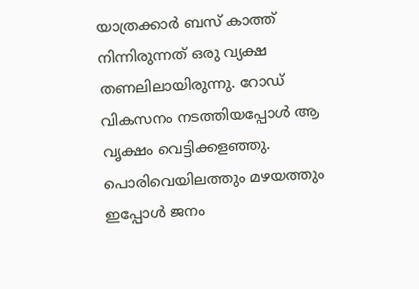യാത്രക്കാർ ബസ് കാത്ത് നിന്നിരുന്നത് ഒരു വ്യക്ഷ തണലിലായിരുന്നു. റോഡ് വികസനം നടത്തിയപ്പോൾ ആ വൃക്ഷം വെട്ടിക്കളഞ്ഞു. പൊരിവെയിലത്തും മഴയത്തും ഇപ്പോൾ ജനം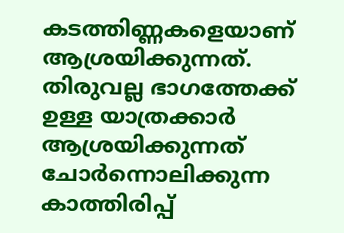കടത്തിണ്ണകളെയാണ് ആശ്രയിക്കുന്നത്. തിരുവല്ല ഭാഗത്തേക്ക് ഉള്ള യാത്രക്കാർ ആശ്രയിക്കുന്നത് ചോർന്നൊലിക്കുന്ന കാത്തിരിപ്പ്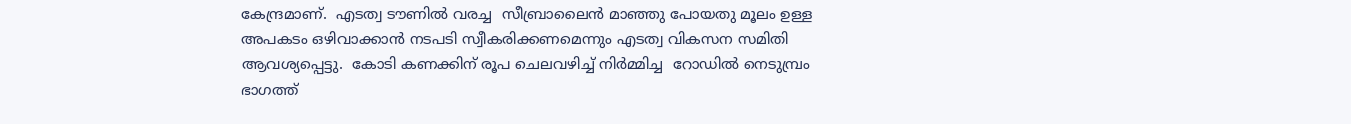കേന്ദ്രമാണ്.  എടത്വ ടൗണിൽ വരച്ച  സീബ്രാലൈൻ മാഞ്ഞു പോയതു മൂലം ഉള്ള അപകടം ഒഴിവാക്കാൻ നടപടി സ്വീകരിക്കണമെന്നും എടത്വ വികസന സമിതി ആവശ്യപ്പെട്ടു.  കോടി കണക്കിന് രൂപ ചെലവഴിച്ച് നിർമ്മിച്ച  റോഡിൽ നെടുമ്പ്രം ഭാഗത്ത്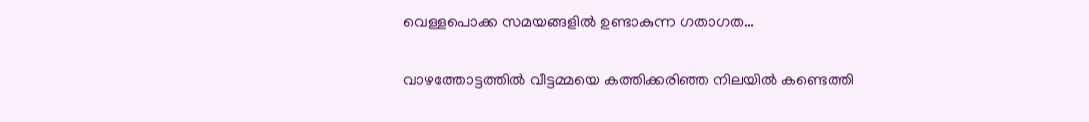വെള്ളപൊക്ക സമയങ്ങളിൽ ഉണ്ടാകുന്ന ഗതാഗത…

വാഴത്തോട്ടത്തിൽ വീട്ടമ്മയെ കത്തിക്കരിഞ്ഞ നിലയിൽ കണ്ടെത്തി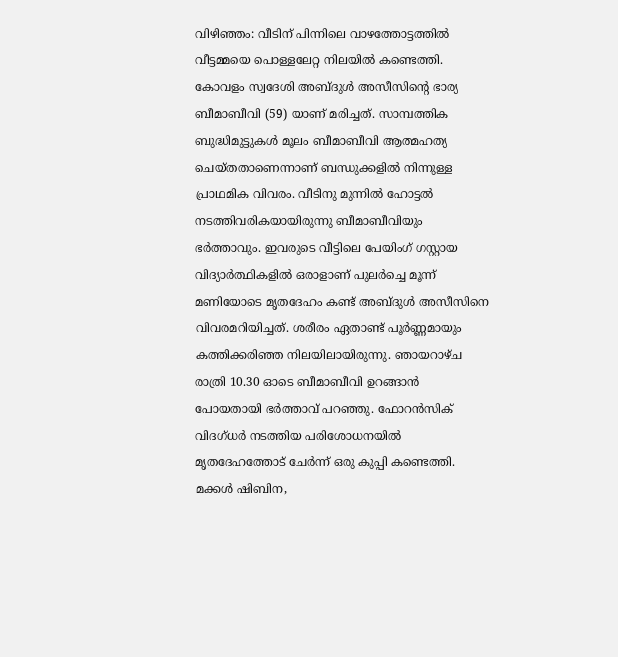വിഴിഞ്ഞം: വീടിന്‌ പിന്നിലെ വാഴത്തോട്ടത്തില്‍ വീട്ടമ്മയെ പൊള്ളലേറ്റ നിലയില്‍ കണ്ടെത്തി. കോവളം സ്വദേശി അബ്ദുള്‍ അസീസിന്റെ ഭാര്യ ബീമാബീവി (59) യാണ്‌ മരിച്ചത്‌. സാമ്പത്തിക ബുദ്ധിമുട്ടുകള്‍ മൂലം ബീമാബീവി ആത്മഹത്യ ചെയ്തതാണെന്നാണ് ബന്ധുക്കളില്‍ നിന്നുള്ള പ്രാഥമിക വിവരം. വീടിനു മുന്നില്‍ ഹോട്ടല്‍ നടത്തിവരികയായിരുന്നു ബീമാബീവിയും ഭര്‍ത്താവും. ഇവരുടെ വീട്ടിലെ പേയിംഗ്‌ ഗസ്റ്റായ വിദ്യാര്‍ത്ഥികളില്‍ ഒരാളാണ്‌ പുലര്‍ച്ചെ മൂന്ന്‌ മണിയോടെ മൃതദേഹം കണ്ട് അബ്ദുള്‍ അസീസിനെ വിവരമറിയിച്ചത്‌. ശരീരം ഏതാണ്ട് പൂര്‍ണ്ണമായും കത്തിക്കരിഞ്ഞ നിലയിലായിരുന്നു. ഞായറാഴ്ച രാത്രി 10.30 ഓടെ ബീമാബീവി ഉറങ്ങാന്‍ പോയതായി ഭര്‍ത്താവ്‌ പറഞ്ഞു. ഫോറന്‍സിക്‌ വിദഗ്ധര്‍ നടത്തിയ പരിശോധനയില്‍ മൃതദേഹത്തോട്‌ ചേര്‍ന്ന്‌ ഒരു കുപ്പി കണ്ടെത്തി. മക്കള്‍ ഷിബിന,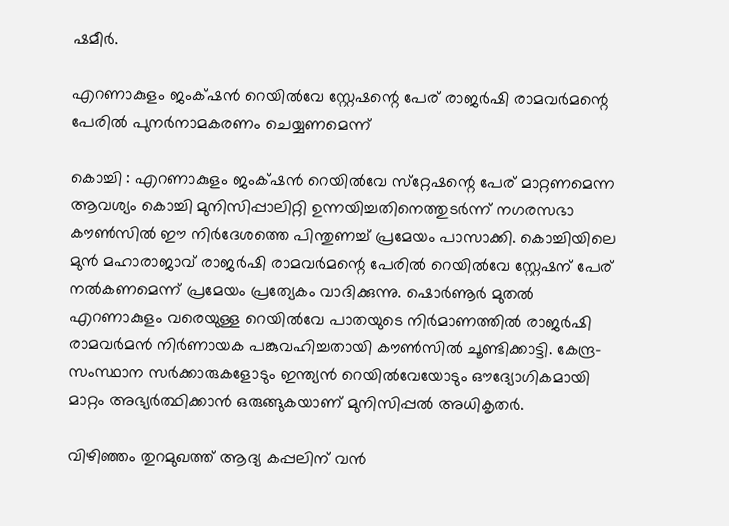ഷമീര്‍.

എറണാകുളം ജംക്‌ഷൻ റെയിൽവേ സ്റ്റേഷന്റെ പേര് രാജർഷി രാമവർമന്റെ പേരിൽ പുനർനാമകരണം ചെയ്യണമെന്ന്

കൊച്ചി : എറണാകുളം ജംക്‌ഷൻ റെയിൽവേ സ്‌റ്റേഷന്റെ പേര് മാറ്റണമെന്ന ആവശ്യം കൊച്ചി മുനിസിപ്പാലിറ്റി ഉന്നയിച്ചതിനെത്തുടര്‍ന്ന് നഗരസഭാ കൗൺസിൽ ഈ നിർദേശത്തെ പിന്തുണച്ച് പ്രമേയം പാസാക്കി. കൊച്ചിയിലെ മുൻ മഹാരാജാവ് രാജർഷി രാമവർമന്റെ പേരില്‍ റെയിൽവേ സ്റ്റേഷന് പേര് നൽകണമെന്ന് പ്രമേയം പ്രത്യേകം വാദിക്കുന്നു. ഷൊർണൂർ മുതൽ എറണാകുളം വരെയുള്ള റെയിൽവേ പാതയുടെ നിർമാണത്തിൽ രാജർഷി രാമവർമൻ നിർണായക പങ്കുവഹിച്ചതായി കൗൺസിൽ ചൂണ്ടിക്കാട്ടി. കേന്ദ്ര-സംസ്ഥാന സർക്കാരുകളോടും ഇന്ത്യൻ റെയിൽവേയോടും ഔദ്യോഗികമായി മാറ്റം അഭ്യർത്ഥിക്കാൻ ഒരുങ്ങുകയാണ് മുനിസിപ്പൽ അധികൃതർ.

വിഴിഞ്ഞം തുറമുഖത്ത് ആദ്യ കപ്പലിന് വന്‍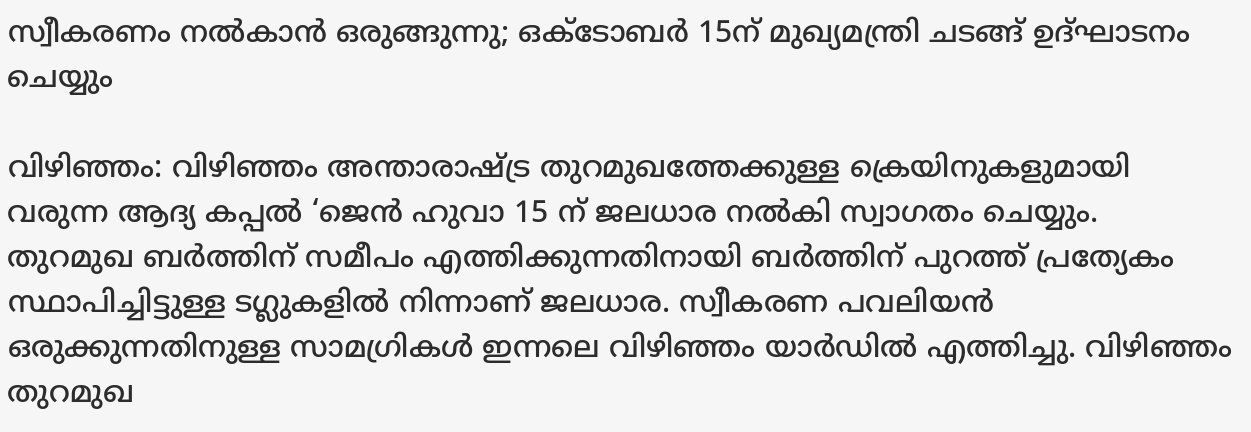സ്വീകരണം നല്‍കാന്‍ ഒരുങ്ങുന്നു; ഒക്ടോബര്‍ 15ന് മുഖ്യമന്ത്രി ചടങ്ങ് ഉദ്ഘാടനം ചെയ്യും

വിഴിഞ്ഞം: വിഴിഞ്ഞം അന്താരാഷ്ട്ര തുറമുഖത്തേക്കുള്ള ക്രെയിനുകളുമായി വരുന്ന ആദ്യ കപ്പല്‍ ‘ജെന്‍ ഹുവാ 15 ന്‌ ജലധാര നല്‍കി സ്വാഗതം ചെയ്യും. തുറമുഖ ബര്‍ത്തിന്‌ സമീപം എത്തിക്കുന്നതിനായി ബര്‍ത്തിന്‌ പുറത്ത്‌ പ്രത്യേകം സ്ഥാപിച്ചിട്ടുള്ള ടഗ്ലുകളില്‍ നിന്നാണ്‌ ജലധാര. സ്വീകരണ പവലിയന്‍ ഒരുക്കുന്നതിനുള്ള സാമഗ്രികള്‍ ഇന്നലെ വിഴിഞ്ഞം യാര്‍ഡില്‍ എത്തിച്ചു. വിഴിഞ്ഞം തുറമുഖ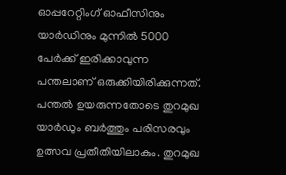ഓപ്പറേറ്റിംഗ്‌ ഓഫീസിനും യാര്‍ഡിനും മുന്നില്‍ 5000 പേര്‍ക്ക്‌ ഇരിക്കാവുന്ന പന്തലാണ്‌ ഒരുക്കിയിരിക്കുന്നത്‌. പന്തല്‍ ഉയരുന്നതോടെ തുറമുഖ യാര്‍ഡും ബര്‍ത്തും പരിസരവും ഉത്സവ പ്രതീതിയിലാകും. തുറമുഖ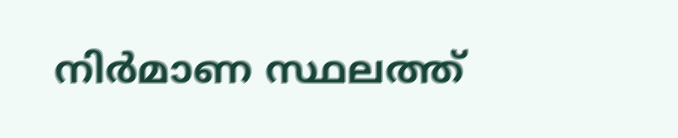നിര്‍മാണ സ്ഥലത്ത്‌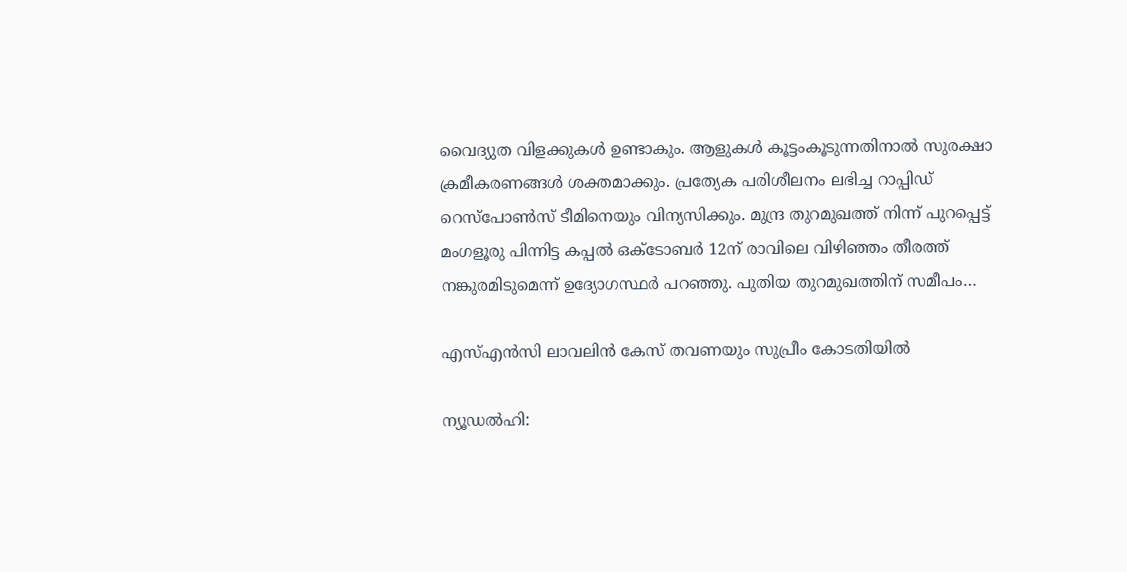വൈദ്യുത വിളക്കുകള്‍ ഉണ്ടാകും. ആളുകള്‍ കൂട്ടംകൂടുന്നതിനാല്‍ സുരക്ഷാ ക്രമീകരണങ്ങള്‍ ശക്തമാക്കും. പ്രത്യേക പരിശീലനം ലഭിച്ച റാപ്പിഡ്‌ റെസ്പോണ്‍സ്‌ ടീമിനെയും വിന്യസിക്കും. മുന്ദ്ര തുറമുഖത്ത്‌ നിന്ന്‌ പുറപ്പെട്ട്‌ മംഗളൂരു പിന്നിട്ട കപ്പല്‍ ഒക്ടോബര്‍ 12ന്‌ രാവിലെ വിഴിഞ്ഞം തീരത്ത്‌ നങ്കുരമിടുമെന്ന്‌ ഉദ്യോഗസ്ഥര്‍ പറഞ്ഞു. പുതിയ തുറമുഖത്തിന്‌ സമീപം…

എസ്എൻസി ലാവലിൻ കേസ് തവണയും സുപ്രീം കോടതിയിൽ

ന്യൂഡല്‍ഹി: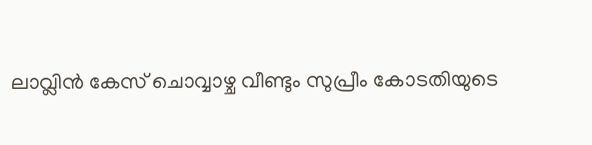ലാവ്ലിന്‍ കേസ്‌ ചൊവ്വാഴ്ച വീണ്ടും സുപ്രീം കോടതിയുടെ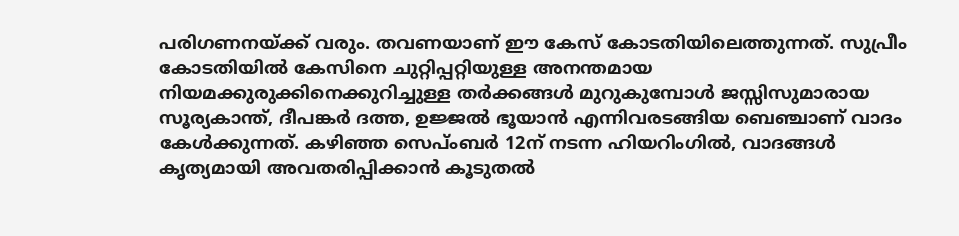പരിഗണനയ്ക്ക്‌ വരും. തവണയാണ് ഈ കേസ് കോടതിയിലെത്തുന്നത്. സുപ്രീം കോടതിയിൽ കേസിനെ ചുറ്റിപ്പറ്റിയുള്ള അനന്തമായ നിയമക്കുരുക്കിനെക്കുറിച്ചുള്ള തര്‍ക്കങ്ങള്‍ മുറുകുമ്പോള്‍ ജസ്സിസുമാരായ സൂര്യകാന്ത്‌, ദീപങ്കര്‍ ദത്ത, ഉജ്ജല്‍ ഭൂയാന്‍ എന്നിവരടങ്ങിയ ബെഞ്ചാണ്‌ വാദം കേള്‍ക്കുന്നത്‌. കഴിഞ്ഞ സെപ്ംബര്‍ 12ന്‌ നടന്ന ഹിയറിംഗില്‍, വാദങ്ങള്‍ കൃത്യമായി അവതരിപ്പിക്കാന്‍ കൂടുതല്‍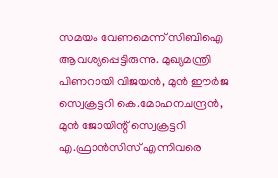സമയം വേണമെന്ന്‌ സിബിഐ ആവശ്യപ്പെട്ടിരുന്നു. മുഖ്യമന്ത്രി പിണറായി വിജയന്‍, മുന്‍ ഈര്‍ജ സ്വെക്രട്ടറി കെ.മോഹനചന്ദ്രന്‍, മുന്‍ ജോയിന്റ്‌ സ്വെക്രട്ടറി എ.ഫ്രാന്‍സിസ്‌ എന്നിവരെ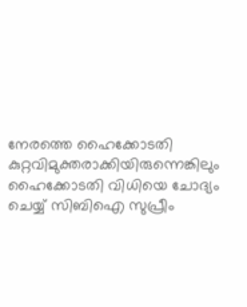നേരത്തെ ഹൈക്കോടതി കുറ്റവിമുക്തരാക്കിയിരുന്നെങ്കിലും ഹൈക്കോടതി വിധിയെ ചോദ്യം ചെയ്യ്‌ സിബിഐ സുപ്രീം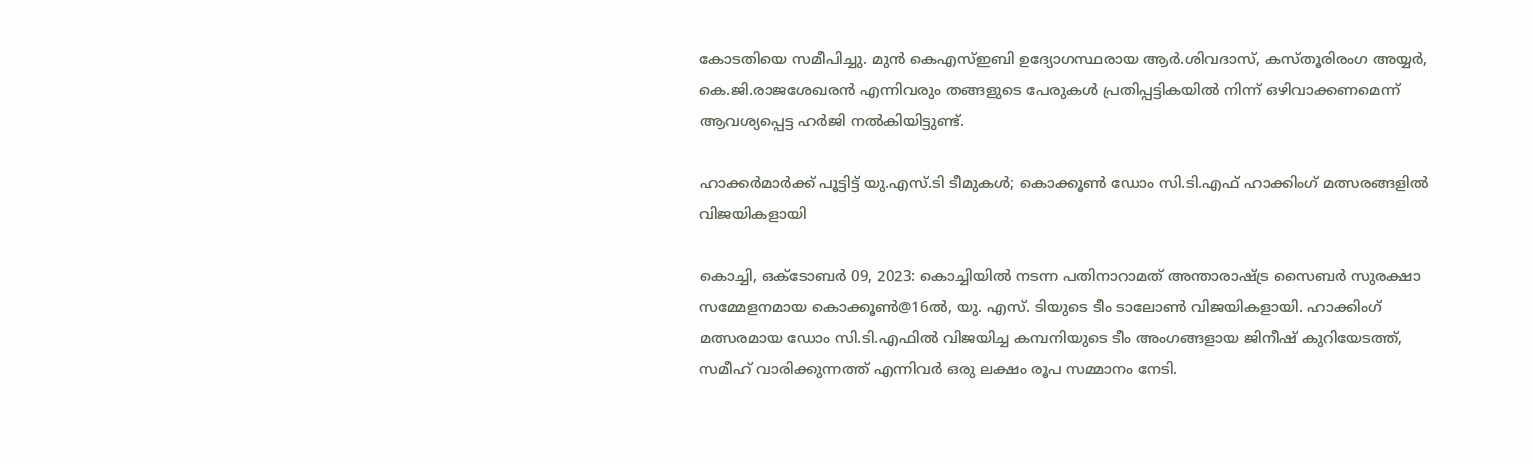കോടതിയെ സമീപിച്ചു. മുന്‍ കെഎസ്‌ഇബി ഉദ്യോഗസ്ഥരായ ആര്‍.ശിവദാസ്‌, കസ്തൂരിരംഗ അയ്യര്‍, കെ.ജി.രാജശേഖരന്‍ എന്നിവരും തങ്ങളുടെ പേരുകള്‍ പ്രതിപ്പട്ടികയില്‍ നിന്ന്‌ ഒഴിവാക്കണമെന്ന്‌ ആവശ്യപ്പെട്ട ഹര്‍ജി നല്‍കിയിട്ടുണ്ട്‌.

ഹാക്കര്‍മാര്‍ക്ക് പൂട്ടിട്ട് യു.എസ്.ടി ടീമുകൾ; കൊക്കൂണ്‍ ഡോം സി.ടി.എഫ് ഹാക്കിംഗ് മത്സരങ്ങളിൽ വിജയികളായി

കൊച്ചി, ഒക്ടോബര്‍ 09, 2023: കൊച്ചിയില്‍ നടന്ന പതിനാറാമത് അന്താരാഷ്ട്ര സൈബര്‍ സുരക്ഷാ സമ്മേളനമായ കൊക്കൂണ്‍@16ൽ, യു. എസ്. ടിയുടെ ടീം ടാലോണ്‍ വിജയികളായി. ഹാക്കിംഗ് മത്സരമായ ഡോം സി.ടി.എഫില്‍ വിജയിച്ച കമ്പനിയുടെ ടീം അംഗങ്ങളായ ജിനീഷ് കുറിയേടത്ത്, സമീഹ് വാരിക്കുന്നത്ത് എന്നിവര്‍ ഒരു ലക്ഷം രൂപ സമ്മാനം നേടി.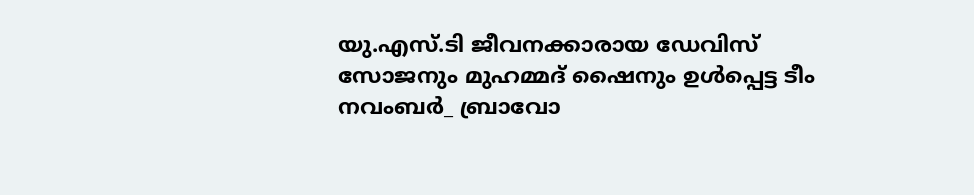യു.എസ്.ടി ജീവനക്കാരായ ഡേവിസ് സോജനും മുഹമ്മദ് ഷൈനും ഉള്‍പ്പെട്ട ടീം നവംബര്‍_ ബ്രാവോ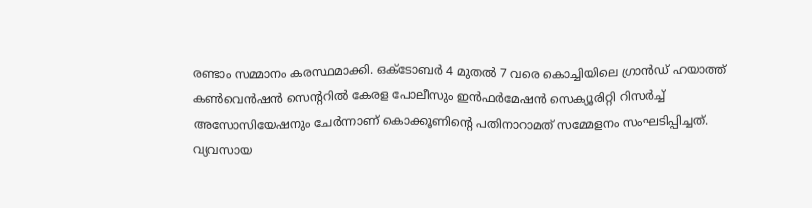രണ്ടാം സമ്മാനം കരസ്ഥമാക്കി. ഒക്ടോബർ 4 മുതൽ 7 വരെ കൊച്ചിയിലെ ഗ്രാൻഡ് ഹയാത്ത് കൺവെൻഷൻ സെന്ററിൽ കേരള പോലീസും ഇൻഫർമേഷൻ സെക്യൂരിറ്റി റിസർച്ച് അസോസിയേഷനും ചേർന്നാണ് കൊക്കൂണിന്റെ പതിനാറാമത് സമ്മേളനം സംഘടിപ്പിച്ചത്. വ്യവസായ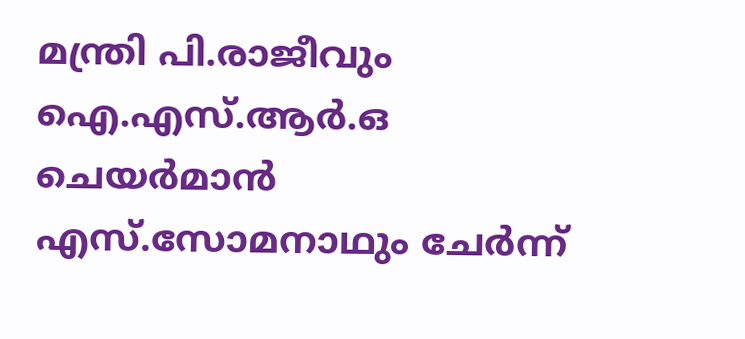മന്ത്രി പി.രാജീവും ഐ.എസ്.ആര്‍.ഒ ചെയര്‍മാന്‍ എസ്.സോമനാഥും ചേര്‍ന്ന്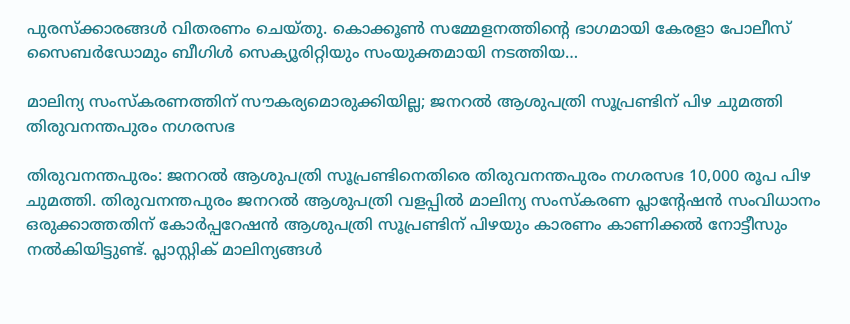പുരസ്‌ക്കാരങ്ങള്‍ വിതരണം ചെയ്തു. കൊക്കൂൺ സമ്മേളനത്തിന്റെ ഭാഗമായി കേരളാ പോലീസ് സൈബര്‍ഡോമും ബീഗിള്‍ സെക്യൂരിറ്റിയും സംയുക്തമായി നടത്തിയ…

മാലിന്യ സംസ്‌കരണത്തിന് സൗകര്യമൊരുക്കിയില്ല; ജനറൽ ആശുപത്രി സൂപ്രണ്ടിന് പിഴ ചുമത്തി തിരുവനന്തപുരം നഗരസഭ

തിരുവനന്തപുരം: ജനറൽ ആശുപത്രി സൂപ്രണ്ടിനെതിരെ തിരുവനന്തപുരം നഗരസഭ 10,000 രൂപ പിഴ ചുമത്തി. തിരുവനന്തപുരം ജനറൽ ആശുപത്രി വളപ്പിൽ മാലിന്യ സംസ്‌കരണ പ്ലാന്റേഷൻ സംവിധാനം ഒരുക്കാത്തതിന് കോർപ്പറേഷൻ ആശുപത്രി സൂപ്രണ്ടിന് പിഴയും കാരണം കാണിക്കൽ നോട്ടീസും നൽകിയിട്ടുണ്ട്. പ്ലാസ്റ്റിക് മാലിന്യങ്ങൾ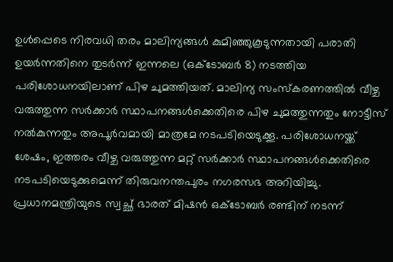ഉൾപ്പെടെ നിരവധി തരം മാലിന്യങ്ങൾ കുമിഞ്ഞുകൂടുന്നതായി പരാതി ഉയർന്നതിനെ തുടർന്ന് ഇന്നലെ (ഒക്ടോബർ 8) നടത്തിയ പരിശോധനയിലാണ് പിഴ ചുമത്തിയത്. മാലിന്യ സംസ്‌കരണത്തിൽ വീഴ്ച വരുത്തുന്ന സർക്കാർ സ്ഥാപനങ്ങൾക്കെതിരെ പിഴ ചുമത്തുന്നതും നോട്ടീസ് നൽകുന്നതും അപൂർവമായി മാത്രമേ നടപടിയെടുക്കൂ. പരിശോധനയ്ക്ക് ശേഷം, ഇത്തരം വീഴ്ച വരുത്തുന്ന മറ്റ് സർക്കാർ സ്ഥാപനങ്ങൾക്കെതിരെ നടപടിയെടുക്കുമെന്ന് തിരുവനന്തപുരം നഗരസഭ അറിയിച്ചു. പ്രധാനമന്ത്രിയുടെ സ്വച്ഛ് ഭാരത് മിഷൻ ഒക്‌ടോബർ രണ്ടിന് നടന്ന്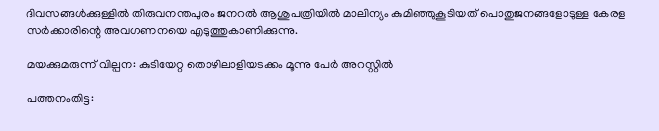ദിവസങ്ങൾക്കുള്ളിൽ തിരുവനന്തപുരം ജനറൽ ആശുപത്രിയിൽ മാലിന്യം കുമിഞ്ഞുകൂടിയത് പൊതുജനങ്ങളോടുള്ള കേരള സർക്കാരിന്റെ അവഗണനയെ എടുത്തുകാണിക്കുന്നു.

മയക്കുമരുന്ന് വില്പന: കുടിയേറ്റ തൊഴിലാളിയടക്കം മൂന്നു പേര്‍ അറസ്റ്റില്‍

പത്തനംതിട്ട: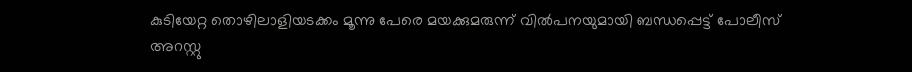കുടിയേറ്റ തൊഴിലാളിയടക്കം മൂന്നു പേരെ മയക്കുമരുന്ന് വിൽപനയുമായി ബന്ധപ്പെട്ട് പോലീസ് അറസ്റ്റു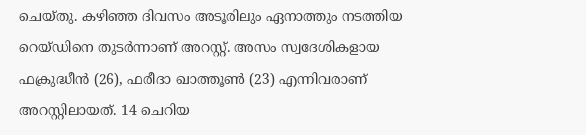ചെയ്തു. കഴിഞ്ഞ ദിവസം അടൂരിലും ഏനാത്തും നടത്തിയ റെയ്ഡിനെ തുടർന്നാണ് അറസ്റ്റ്. അസം സ്വദേശികളായ ഫക്രുദ്ധീൻ (26), ഫരീദാ ഖാത്തൂൺ (23) എന്നിവരാണ് അറസ്റ്റിലായത്. 14 ചെറിയ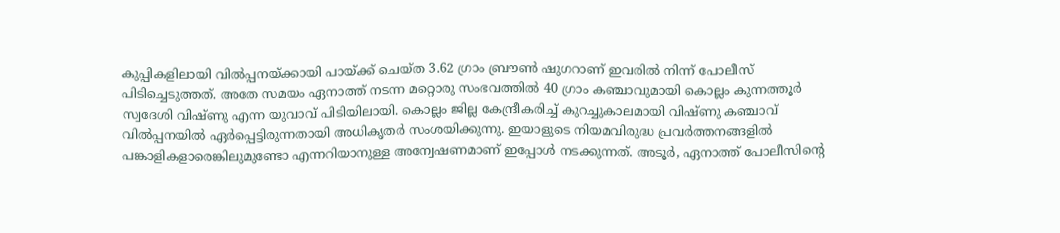കുപ്പികളിലായി വിൽപ്പനയ്ക്കായി പായ്ക്ക് ചെയ്ത 3.62 ഗ്രാം ബ്രൗൺ ഷുഗറാണ് ഇവരില്‍ നിന്ന് പോലീസ് പിടിച്ചെടുത്തത്. അതേ സമയം ഏനാത്ത് നടന്ന മറ്റൊരു സംഭവത്തിൽ 40 ഗ്രാം കഞ്ചാവുമായി കൊല്ലം കുന്നത്തൂർ സ്വദേശി വിഷ്ണു എന്ന യുവാവ് പിടിയിലായി. കൊല്ലം ജില്ല കേന്ദ്രീകരിച്ച് കുറച്ചുകാലമായി വിഷ്ണു കഞ്ചാവ് വിൽപ്പനയിൽ ഏർപ്പെട്ടിരുന്നതായി അധികൃതർ സംശയിക്കുന്നു. ഇയാളുടെ നിയമവിരുദ്ധ പ്രവർത്തനങ്ങളിൽ പങ്കാളികളാരെങ്കിലുമുണ്ടോ എന്നറിയാനുള്ള അന്വേഷണമാണ് ഇപ്പോൾ നടക്കുന്നത്. അടൂർ, ഏനാത്ത് പോലീസിന്റെ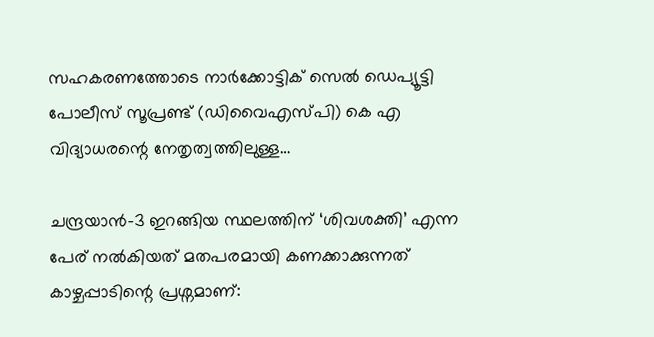സഹകരണത്തോടെ നാർക്കോട്ടിക് സെൽ ഡെപ്യൂട്ടി പോലീസ് സൂപ്രണ്ട് (ഡിവൈഎസ്പി) കെ എ വിദ്യാധരന്റെ നേതൃത്വത്തിലുള്ള…

ചന്ദ്രയാൻ-3 ഇറങ്ങിയ സ്ഥലത്തിന് ‘ശിവശക്തി’ എന്ന പേര് നല്‍കിയത് മതപരമായി കണക്കാക്കുന്നത് കാഴ്ചപ്പാടിന്റെ പ്രശ്നമാണ്: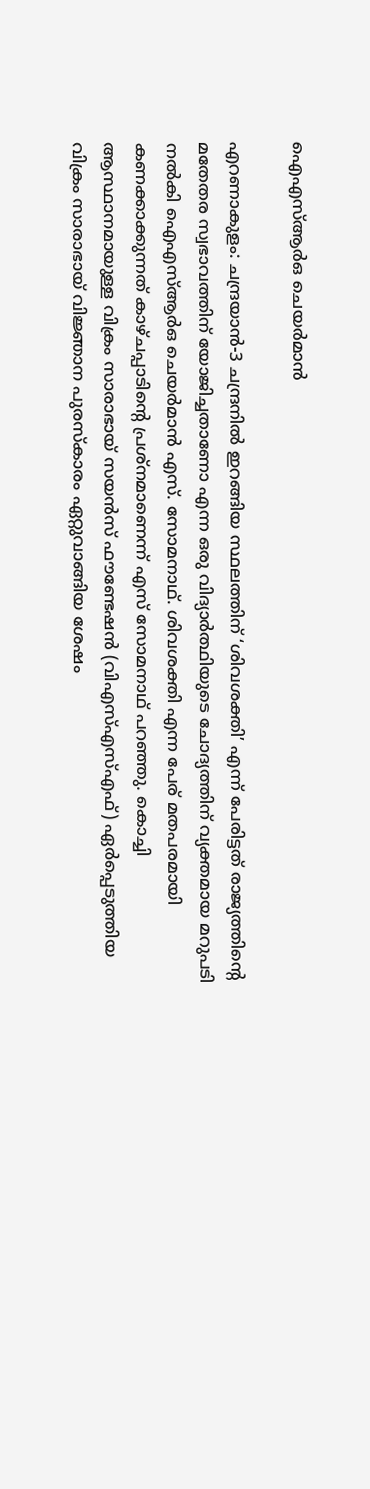ഐഎസ്ആർഒ ചെയർമാൻ

എറണാകുളം: ചന്ദ്രയാൻ-3 ചന്ദ്രനിൽ ഇറങ്ങിയ സ്ഥലത്തിന് ‘ശിവശക്തി’ എന്ന് പേരിട്ടത് രാജ്യത്തിന്റെ മതേതര സ്വഭാവത്തിന് യോജിച്ചതാണോ എന്ന ഒരു വിദ്യാർത്ഥിയുടെ ചോദ്യത്തിന് വ്യക്തമായ മറുപടി നൽകി ഐഎസ്ആർഒ ചെയർമാൻ എസ്. സോമനാഥ്. ശിവശക്തി എന്ന പേര് മതപരമായി കണക്കാക്കുന്നത് കാഴ്ചപ്പാടിന്റെ പ്രശ്നമാണെന്ന് എസ് സോമനാഥ് പറഞ്ഞു. കൊച്ചി ആസ്ഥാനമായുള്ള വിക്രം സാരാഭായ് സയൻസ് ഫൗണ്ടേഷൻ (വിഎസ്എസ്എഫ്) ഏർപ്പെടുത്തിയ വിക്രം സാരാഭായ് വിജ്ഞാന പുരസ്‌കാരം ഏറ്റുവാങ്ങിയ ശേഷം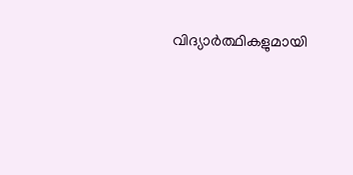വിദ്യാർത്ഥികളുമായി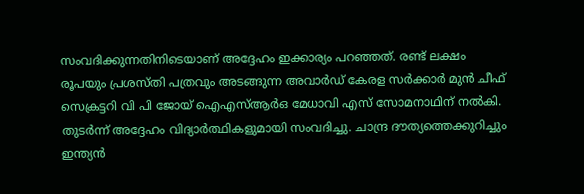സംവദിക്കുന്നതിനിടെയാണ് അദ്ദേഹം ഇക്കാര്യം പറഞ്ഞത്. രണ്ട് ലക്ഷം രൂപയും പ്രശസ്തി പത്രവും അടങ്ങുന്ന അവാർഡ് കേരള സർക്കാർ മുൻ ചീഫ് സെക്രട്ടറി വി പി ജോയ് ഐഎസ്ആർഒ മേധാവി എസ് സോമനാഥിന് നൽകി. തുടർന്ന് അദ്ദേഹം വിദ്യാർത്ഥികളുമായി സംവദിച്ചു. ചാന്ദ്ര ദൗത്യത്തെക്കുറിച്ചും ഇന്ത്യൻ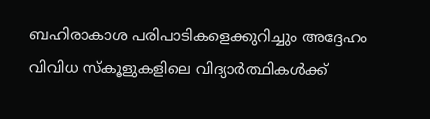ബഹിരാകാശ പരിപാടികളെക്കുറിച്ചും അദ്ദേഹം വിവിധ സ്കൂളുകളിലെ വിദ്യാർത്ഥികൾക്ക്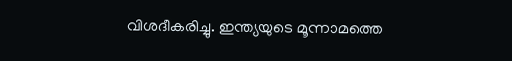വിശദീകരിച്ചു. ഇന്ത്യയുടെ മൂന്നാമത്തെ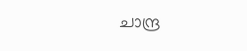ചാന്ദ്ര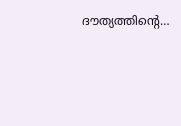ദൗത്യത്തിന്റെ…